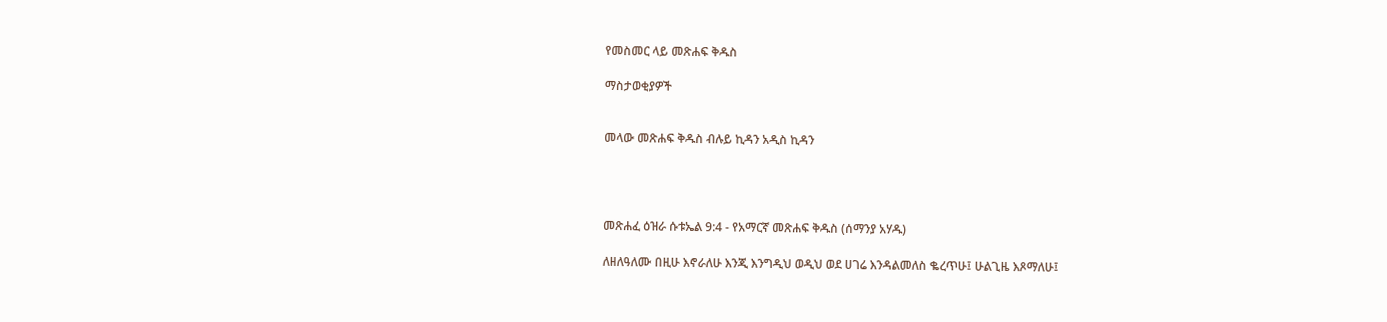የመስመር ላይ መጽሐፍ ቅዱስ

ማስታወቂያዎች


መላው መጽሐፍ ቅዱስ ብሉይ ኪዳን አዲስ ኪዳን




መጽሐፈ ዕዝራ ሱቱኤል 9:4 - የአማርኛ መጽሐፍ ቅዱስ (ሰማንያ አሃዱ)

ለዘለዓለሙ በዚሁ እኖራለሁ እንጂ እንግዲህ ወዲህ ወደ ሀገሬ እንዳልመለስ ቈረጥሁ፤ ሁልጊዜ እጾማለሁ፤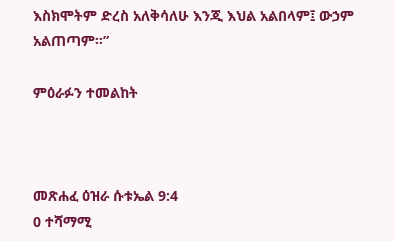እስክሞትም ድረስ አለቅሳለሁ እንጂ እህል አልበላም፤ ውኃም አልጠጣም።”

ምዕራፉን ተመልከት



መጽሐፈ ዕዝራ ሱቱኤል 9:4
0 ተሻማሚ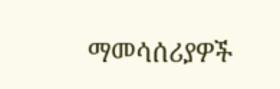ማመሳሰሪያዎች